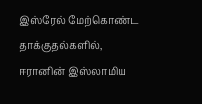இஸ்ரேல் மேற்கொண்ட தாக்குதல்களில், ஈரானின் இஸ்லாமிய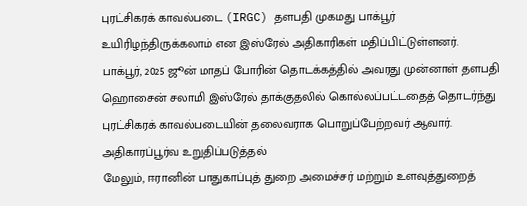புரட்சிகரக் காவல்படை (IRGC) தளபதி முகமது பாக்பூர் உயிரிழந்திருக்கலாம் என இஸ்ரேல் அதிகாரிகள் மதிப்பிட்டுள்ளனர்.
பாக்பூர், 2025 ஜூன் மாதப் போரின் தொடக்கத்தில் அவரது முன்னாள் தளபதி ஹொசைன் சலாமி இஸ்ரேல் தாக்குதலில் கொல்லப்பட்டதைத் தொடர்ந்து புரட்சிகரக் காவல்படையின் தலைவராக பொறுப்பேற்றவர் ஆவார்.
அதிகாரப்பூர்வ உறுதிப்படுத்தல்
மேலும், ஈரானின் பாதுகாப்புத் துறை அமைச்சர் மற்றும் உளவுத்துறைத்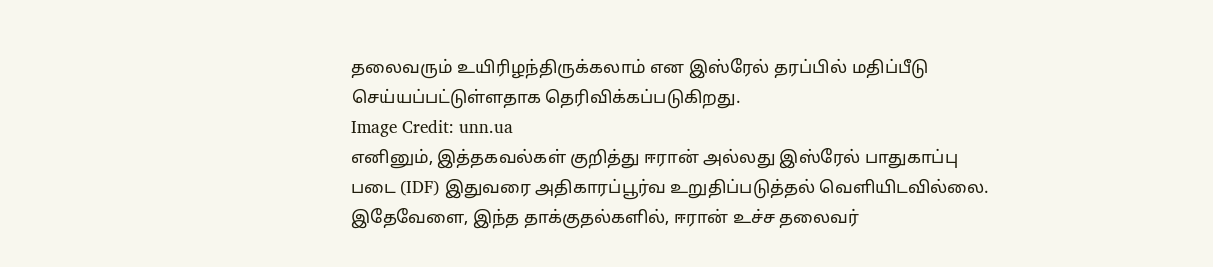தலைவரும் உயிரிழந்திருக்கலாம் என இஸ்ரேல் தரப்பில் மதிப்பீடு செய்யப்பட்டுள்ளதாக தெரிவிக்கப்படுகிறது.
Image Credit: unn.ua
எனினும், இத்தகவல்கள் குறித்து ஈரான் அல்லது இஸ்ரேல் பாதுகாப்பு படை (IDF) இதுவரை அதிகாரப்பூர்வ உறுதிப்படுத்தல் வெளியிடவில்லை.
இதேவேளை, இந்த தாக்குதல்களில், ஈரான் உச்ச தலைவர்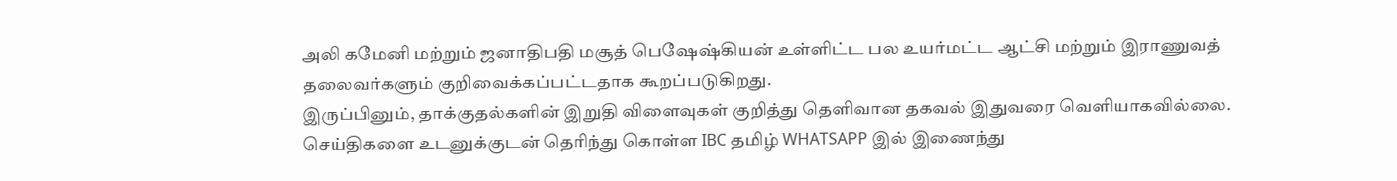அலி கமேனி மற்றும் ஜனாதிபதி மசூத் பெஷேஷ்கியன் உள்ளிட்ட பல உயர்மட்ட ஆட்சி மற்றும் இராணுவத் தலைவர்களும் குறிவைக்கப்பட்டதாக கூறப்படுகிறது.
இருப்பினும், தாக்குதல்களின் இறுதி விளைவுகள் குறித்து தெளிவான தகவல் இதுவரை வெளியாகவில்லை.
செய்திகளை உடனுக்குடன் தெரிந்து கொள்ள IBC தமிழ் WHATSAPP இல் இணைந்து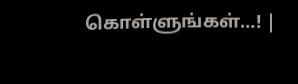கொள்ளுங்கள்…! |